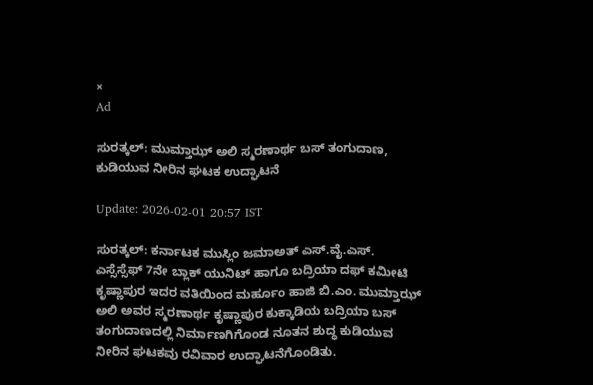×
Ad

ಸುರತ್ಕಲ್: ಮುಮ್ತಾಝ್ ಅಲಿ ಸ್ಮರಣಾರ್ಥ ಬಸ್ ತಂಗುದಾಣ, ಕುಡಿಯುವ ನೀರಿನ ಘಟಕ ಉದ್ಘಾಟನೆ

Update: 2026-02-01 20:57 IST

ಸುರತ್ಕಲ್: ಕರ್ನಾಟಕ ಮುಸ್ಲಿಂ ಜಮಾಅತ್ ಎಸ್.ವೈ.ಎಸ್. ಎಸ್ಸೆಸ್ಸೆಫ್ 7ನೇ‌ ಬ್ಲಾಕ್ ಯುನಿಟ್ ಹಾಗೂ ಬದ್ರಿಯಾ ದಫ್ ಕಮೀಟಿ ಕೃಷ್ಣಾಪುರ ಇದರ ವತಿಯಿಂದ ಮರ್ಹೂಂ ಹಾಜಿ ಬಿ.ಎಂ. ಮುಮ್ತಾಝ್ ಅಲಿ ಅವರ ಸ್ಮರಣಾರ್ಥ ಕೃಷ್ಣಾಪುರ ಕುಕ್ಕಾಡಿಯ ಬದ್ರಿಯಾ ಬಸ್ ತಂಗುದಾಣದಲ್ಲಿ ನಿರ್ಮಾಣಗಿಗೊಂಡ ನೂತನ ಶುದ್ಧ ಕುಡಿಯುವ ನೀರಿನ ಘಟಕವು ರವಿವಾರ ಉದ್ಘಾಟನೆಗೊಂಡಿತು.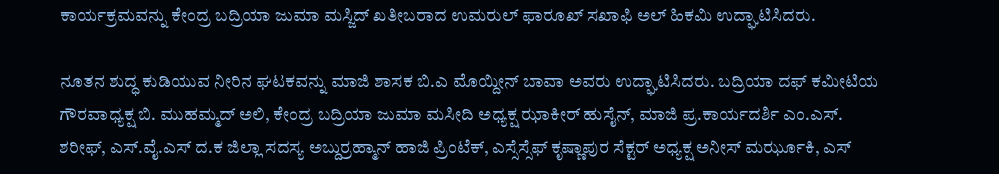ಕಾರ್ಯಕ್ರಮವನ್ನು ಕೇಂದ್ರ ಬದ್ರಿಯಾ ಜುಮಾ ಮಸ್ಜಿದ್ ಖತೀಬರಾದ ಉಮರುಲ್ ಫಾರೂಖ್ ಸಖಾಫಿ ಅಲ್ ಹಿಕಮಿ ಉದ್ಘಾಟಿಸಿದರು.

ನೂತನ ಶುದ್ಧ ಕುಡಿಯುವ ನೀರಿನ ಘಟಕವನ್ನು ಮಾಜಿ ಶಾಸಕ ಬಿ.ಎ ಮೊಯ್ದೀನ್ ಬಾವಾ ಅವರು ಉದ್ಘಾಟಿಸಿದರು. ಬದ್ರಿಯಾ ದಫ್ ಕಮೀಟಿಯ ಗೌರವಾಧ್ಯಕ್ಷ ಬಿ. ಮುಹಮ್ಮದ್ ಅಲಿ, ಕೇಂದ್ರ ಬದ್ರಿಯಾ ಜುಮಾ ಮಸೀದಿ ಅಧ್ಯಕ್ಷ ಝಾಕೀರ್ ಹುಸೈನ್, ಮಾಜಿ ಪ್ರ.ಕಾರ್ಯದರ್ಶಿ ಎಂ.ಎಸ್. ಶರೀಫ್, ಎಸ್.ವೈ.ಎಸ್ ದ.ಕ ಜಿಲ್ಲಾ ಸದಸ್ಯ ಅಬ್ದುರ್ರಹ್ಮಾನ್ ಹಾಜಿ ಪ್ರಿಂಟೆಕ್, ಎಸ್ಸೆಸ್ಸೆಫ್ ಕೃಷ್ಣಾಪುರ ಸೆಕ್ಟರ್ ಅಧ್ಯಕ್ಷ ಅನೀಸ್ ಮರ್ಝೂಕಿ, ಎಸ್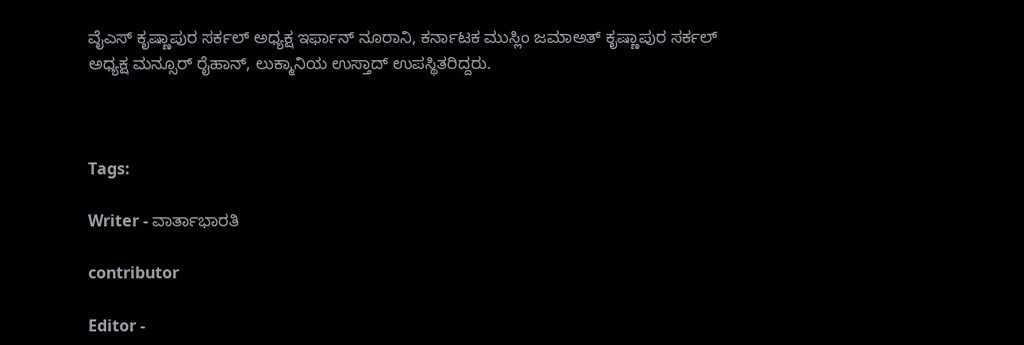ವೈಎಸ್ ಕೃಷ್ಣಾಪುರ ಸರ್ಕಲ್ ಅಧ್ಯಕ್ಷ ಇರ್ಫಾನ್ ನೂರಾನಿ, ಕರ್ನಾಟಕ ಮುಸ್ಲಿಂ ಜಮಾಅತ್ ಕೃಷ್ಣಾಪುರ ಸರ್ಕಲ್ ಅಧ್ಯಕ್ಷ ಮನ್ಸೂರ್ ರೈಹಾನ್, ಲುಕ್ಮಾನಿಯ ಉಸ್ತಾದ್ ಉಪಸ್ಥಿತರಿದ್ದರು.



Tags:

Writer - ವಾರ್ತಾಭಾರತಿ

contributor

Editor -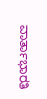ವಾರ್ತಾಭಾರತಿ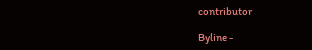contributor

Byline -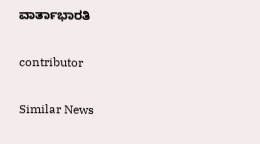ವಾರ್ತಾಭಾರತಿ

contributor

Similar News